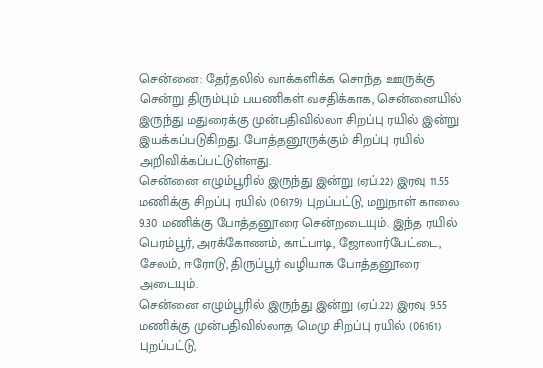சென்னை: தேர்தலில் வாக்களிக்க சொந்த ஊருக்கு சென்று திரும்பும் பயணிகள் வசதிக்காக, சென்னையில் இருந்து மதுரைக்கு முன்பதிவில்லா சிறப்பு ரயில் இன்று இயக்கப்படுகிறது. போத்தனூருக்கும் சிறப்பு ரயில் அறிவிக்கப்பட்டுள்ளது.
சென்னை எழும்பூரில் இருந்து இன்று (ஏப்.22) இரவு 11.55 மணிக்கு சிறப்பு ரயில் (06179) புறப்பட்டு, மறுநாள் காலை 9.30 மணிக்கு போத்தனூரை சென்றடையும். இந்த ரயில் பெரம்பூர், அரக்கோணம், காட்பாடி, ஜோலார்பேட்டை, சேலம், ஈரோடு, திருப்பூர் வழியாக போத்தனூரை அடையும்.
சென்னை எழும்பூரில் இருந்து இன்று (ஏப்.22) இரவு 9.55 மணிக்கு முன்பதிவில்லாத மெமு சிறப்பு ரயில் (06161) புறப்பட்டு,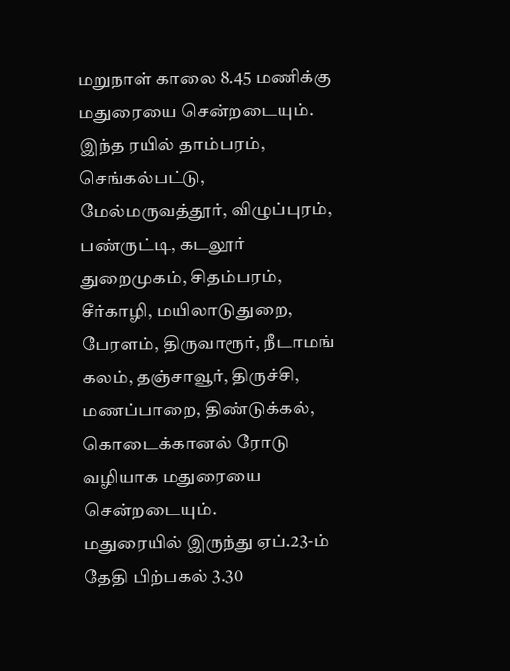மறுநாள் காலை 8.45 மணிக்கு மதுரையை சென்றடையும்.
இந்த ரயில் தாம்பரம், செங்கல்பட்டு, மேல்மருவத்தூர், விழுப்புரம், பண்ருட்டி, கடலூர் துறைமுகம், சிதம்பரம், சீர்காழி, மயிலாடுதுறை, பேரளம், திருவாரூர், நீடாமங் கலம், தஞ்சாவூர், திருச்சி, மணப்பாறை, திண்டுக்கல், கொடைக்கானல் ரோடு வழியாக மதுரையை சென்றடையும்.
மதுரையில் இருந்து ஏப்.23-ம் தேதி பிற்பகல் 3.30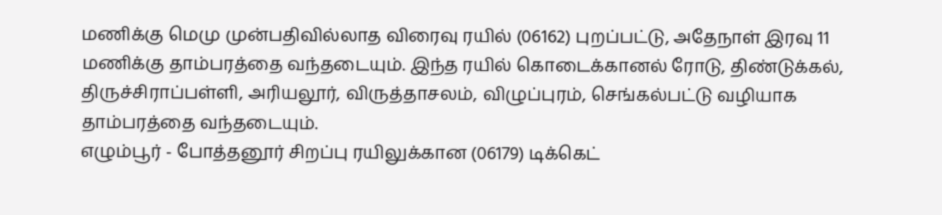மணிக்கு மெமு முன்பதிவில்லாத விரைவு ரயில் (06162) புறப்பட்டு, அதேநாள் இரவு 11 மணிக்கு தாம்பரத்தை வந்தடையும். இந்த ரயில் கொடைக்கானல் ரோடு, திண்டுக்கல், திருச்சிராப்பள்ளி, அரியலூர், விருத்தாசலம், விழுப்புரம், செங்கல்பட்டு வழியாக தாம்பரத்தை வந்தடையும்.
எழும்பூர் - போத்தனூர் சிறப்பு ரயிலுக்கான (06179) டிக்கெட்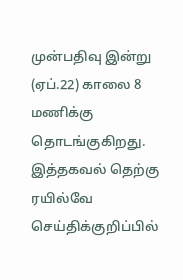முன்பதிவு இன்று (ஏப்.22) காலை 8 மணிக்கு தொடங்குகிறது. இத்தகவல் தெற்கு ரயில்வே செய்திக்குறிப்பில்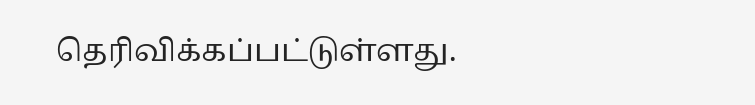தெரிவிக்கப்பட்டுள்ளது.